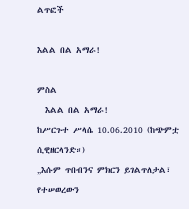ልጥፎች

እልል በል አማራ!

ምስል
  እልል በል አማራ!                                            ከሥርጉተ ሥላሴ 10.06.2010 (ከጭምቷ ሲዊዘርላንድ።)                               „እሱም ጥበብንና ምክርን ይገልጥለታል፣ የተሠወረውን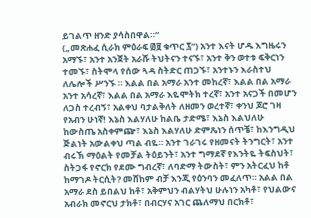ይገልጥ ዘንድ ያሳስበዋል።“                                                        („መጽሐፈ ሲራክ ምዕራፍ ፴፱ ቁጥር ፯“) አንተ እናት ሆዱ እግዜሩን አማኙ፣ አንተ አንጀት አራሹ ትህትናን ተናኙ፣ አንተ ቅን ወተቱ ፍቅርነን ተመኙ፣ ስትሞላ የሰው ጓዳ ስትድር ጠጋኙ፣ አንተኑን እራስተህ ለሌሎች ሥንኙ ። እልል በል አማራ አንተ መከረኛ፣ እልል በል አማራ አንተ አሳረኛ፣ እልል በል አማራ እዬሞትክ ተረኛ፣ አንተ አናጋች በመሆን ለጋስ ተረብኝ፣ አልቀህ ባታልቅለት ለዘመን ወረተኛ፣ ቀንህ ጆሮ ገዛ የአብን ሁነኛ! እኔስ እልሃለሁ ከልቤ ታድሜ፣ እኔስ እልህለሁ ከውስጤ አስቀምጬ፣ እኔስ እልሃለሁ ድምጼነን ሰጥቼ፣ ከእንግዲህ ጅልነት አውልቀህ ጣል ብዬ። አንተ ገራገሩ የዘመናት ትንግርት፣ አንተ ብሩኽ ማዕልት የመቻል ትዕይንት፣ አንተ ግማደኛ የእንትዬ ትፍስህት፣ ስትጋፋ የኖርክ የደሙ ግብረኛ፣ ለባድማ ትውስት፣ ምን አትርፈህ ከቶ ከማገዶ ትርሲት? መሸከም ብቻ እንጂ የዕንባን መፈለጥ። አልል በል አማራ ደስ ይበልህ ከቶ፣ አቅምህን ብልሃትህ ሁሉነን አካቶ፣ የህልውና አብራክ መኖርህ ታክቶ፣ በብርሃና አገር ጨለማህ በርክቶ፣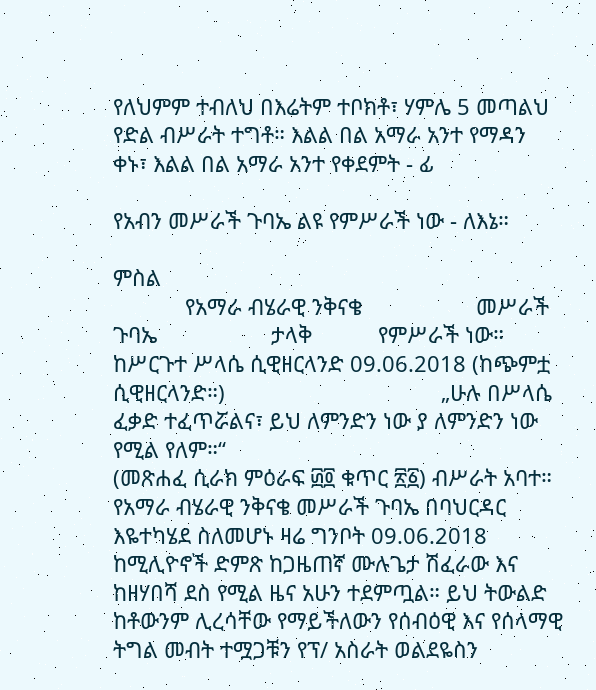የለህምም ተብለህ በእሬትም ተቦክቶ፣ ሃምሌ 5 መጣልህ የድል ብሥራት ተግቶ። እልል በል አማራ አንተ የማዳን ቀኑ፣ እልል በል አማራ አንተ የቀደምት - ፊ

የአብን መሥራች ጉባኤ ልዩ የምሥራች ነው - ለእኔ።

ምስል
            የአማራ ብሄራዊ ንቅናቄ                   መሥራች ጉባኤ                   ታላቅ           የምሥራች ነው።                                           ከሥርጉተ ሥላሴ ሲዊዘርላንድ 09.06.2018 (ከጭምቷ ሲዊዘርላንድ።)                                    „ሁሉ በሥላሴ ፈቃድ ተፈጥሯልና፣ ይህ ለምንድን ነው ያ ለምንድን ነው የሚል የለም።“                                                              (መጽሐፈ ሲራክ ምዕራፍ ፴፬ ቁጥር ፳፩) ብሥራት አባተ። የአማራ ብሄራዊ ንቅናቄ መሥራች ጉባኤ በባህርዳር እዬተካሄደ ስለመሆኑ ዛሬ ግንቦት 09.06.2018 ከሚሊዮኖች ድምጽ ከጋዜጠኛ ሙሉጌታ ሽፈራው እና ከዘሃበሻ ደስ የሚል ዜና አሁን ተደምጧል። ይህ ትውልድ ከቶውንም ሊረሳቸው የማይችለውን የሰብዕዊ እና የሰላማዊ ትግል መብት ተሟጋቹን የፕ/ አስራት ወልደዬስን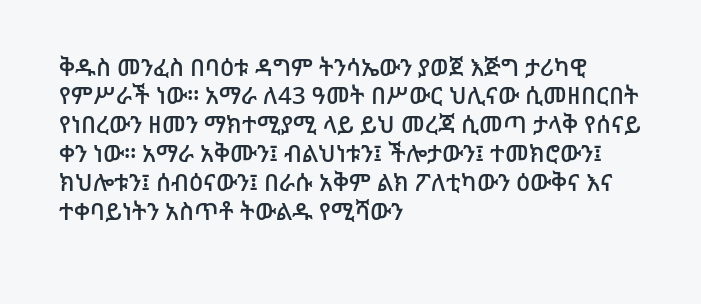ቅዱስ መንፈስ በባዕቱ ዳግም ትንሳኤውን ያወጀ እጅግ ታሪካዊ የምሥራች ነው። አማራ ለ43 ዓመት በሥውር ህሊናው ሲመዘበርበት የነበረውን ዘመን ማክተሚያሚ ላይ ይህ መረጃ ሲመጣ ታላቅ የሰናይ ቀን ነው። አማራ አቅሙን፤ ብልህነቱን፤ ችሎታውን፤ ተመክሮውን፤ ክህሎቱን፤ ሰብዕናውን፤ በራሱ አቅም ልክ ፖለቲካውን ዕውቅና እና ተቀባይነትን አስጥቶ ትውልዱ የሚሻውን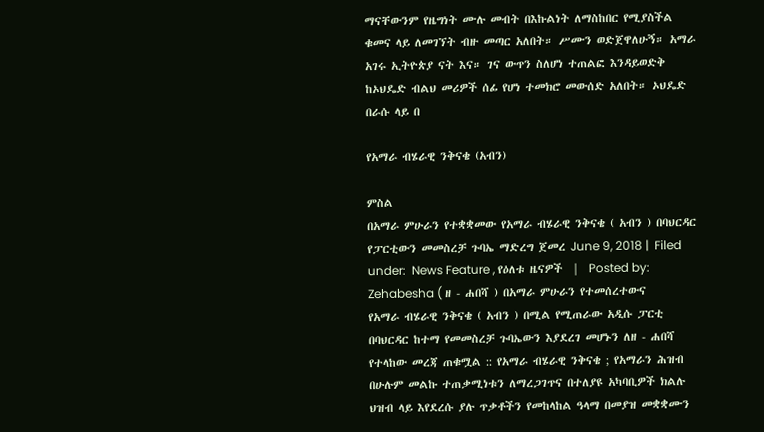ማናቸውንም የዜግነት ሙሉ መብት በእኩልነት ለማስከበር የሚያስችል ቁመና ላይ ለመገኘት ብዙ መጣር አለበት። ሥሙን ወድጀዋለሁኝ። አማራ አገሩ ኢትዮጵያ ናት እና። ገና ውጥን ስለሆነ ተጠልፎ እንዳይወድቅ ከኦህዴድ ብልህ መሪዎች ሰፊ የሆነ ተመክሮ መውሰድ አለበት። ኦህዴድ በራሱ ላይ በ

የአማራ ብሄራዊ ንቅናቄ (አብን)

ምስል
በአማራ ምሁራን የተቋቋመው የአማራ ብሄራዊ ንቅናቄ ( አብን ) በባህርዳር የፓርቲውን መመስረቻ ጉባኤ ማድረግ ጀመረ June 9, 2018 |  Filed under:  News Feature , የዕለቱ ዜናዎች  |  Posted by:  Zehabesha ( ዘ - ሐበሻ ) በአማራ ምሁራን የተመሰረተውና    የአማራ ብሄራዊ ንቅናቄ ( አብን ) በሚል የሚጠራው አዲሱ ፓርቲ በባህርዳር ከተማ የመመስረቻ ጉባኤውን እያደረገ መሆኑን ለዘ - ሐበሻ የተላከው መረጃ ጠቁሟል :: የአማራ ብሄራዊ ንቅናቄ ; የአማራን ሕዝብ በሁሉም መልኩ ተጠቃሚነቱን ለማረጋገጥና በተለያዩ አካባቢዎች ክልሉ ህዝብ ላይ እየደረሱ ያሉ ጥቃቶችን የመከላከል ዓላማ በመያዝ መቋቋሙን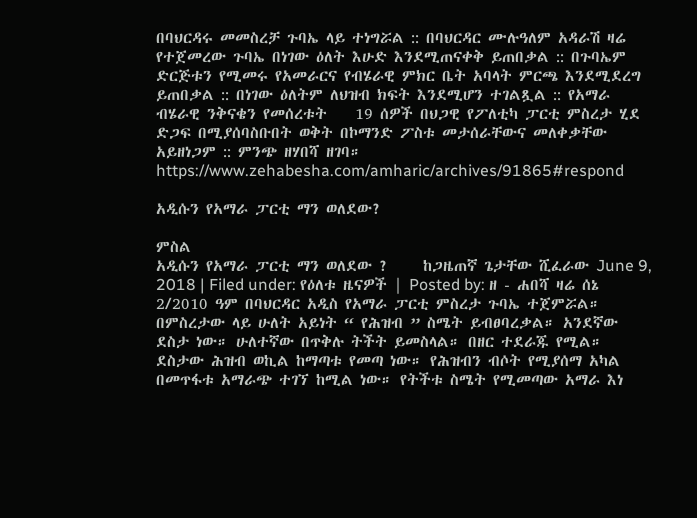በባህርዳሩ መመስረቻ ጉባኤ ላይ ተነግሯል :: በባህርዳር ሙሉዓለም አዳራሽ ዛሬ የተጀመረው ጉባኤ በነገው ዕለት እሁድ እንደሚጠናቀቅ ይጠበቃል :: በጉባኤም ድርጅቱን የሚመሩ የአመራርና የብሄራዊ ምክር ቤት አባላት ምርጫ እንደሚደረግ ይጠበቃል :: በነገው ዕለትም ለህዝብ ክፍት እንደሚሆን ተገልጿል :: የአማራ ብሄራዊ ንቅናቄን የመሰረቱት    19 ሰዎች በህጋዊ የፖለቲካ ፓርቲ ምስረታ ሂደ ድጋፍ በሚያሰባስቡበት ወቅት በኮማንድ ፖስቱ መታሰራቸውና መለቀቃቸው አይዘነጋም :: ምንጭ ዘሃበሻ ዘገባ። https://www.zehabesha.com/amharic/archives/91865#respond

አዲሱን የአማራ ፓርቲ ማን ወለደው?

ምስል
አዲሱን የአማራ ፓርቲ ማን ወለደው ?     ከጋዜጠኛ ጌታቸው ሺፈራው June 9, 2018 | Filed under: የዕለቱ ዜናዎች | Posted by: ዘ - ሐበሻ ዛሬ ሰኔ 2/2010 ዓም በባህርዳር አዲስ የአማራ ፓርቲ ምስረታ ጉባኤ ተጀምሯል። በምስረታው ላይ ሁለት አይነት “ የሕዝብ ” ስሜት ይብፀባረቃል። አንደኛው ደስታ ነው። ሁለተኛው በጥቅሉ ትችት ይመስላል። በዘር ተደራጁ የሚል። ደስታው ሕዝብ ወኪል ከማጣቱ የመጣ ነው። የሕዝብን ብሶት የሚያሰማ አካል በመጥፋቱ አማራጭ ተገኘ ከሚል ነው። የትችቱ ስሜት የሚመጣው አማራ እነ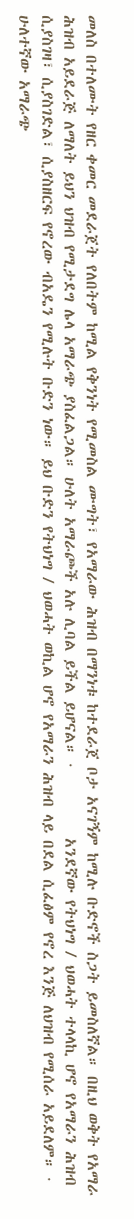መለስ በተለሙት የዘር ቀመር መደራጀት የለበትም ከሚል የቅንነት የሚመስል ሙግት፣ የአማራው ሕዝብ በማንነቱ ከተደራጀ ቦታ አናገኝም ከሚሉ ቡድኖች ስጋት ይመስለኛል። በዚህ ወቅት የአማራ ሕዝብ አይደራጅ ለማለት ይህን ህዝብ የሚታደግ ሌላ አማራጭ ያስፈልጋል። ሁለት አማራጮች አሉ ሊባል ይችል ይሆናል። ·          አንደኛው የትህነግ / ህወሓት ተላላኪ ሆኖ የአማራን ሕዝብ ሲያስገዛ፣ ሲያስገድል፣ ሲያስዘርፍ የኖረው ብአዴን የሚሉት ቡድን ነው። ይህ ቡድን የትህነግ / ህወሓት ወኪል ሆኖ የአማራን ሕዝብ ላይ በደል ሲፈፅም የኖረ እንጅ ለህዝብ የሚሰራ አይደለም። ·          ሁለተኛው አማራጭ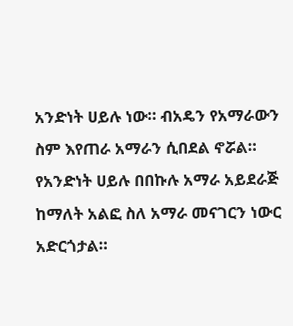አንድነት ሀይሉ ነው። ብአዴን የአማራውን ስም እየጠራ አማራን ሲበደል ኖሯል። የአንድነት ሀይሉ በበኩሉ አማራ አይደራጅ ከማለት አልፎ ስለ አማራ መናገርን ነውር አድርጎታል።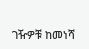ገዥዎቹ ከመነሻ